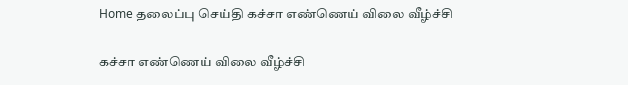Home தலைப்பு செய்தி கச்சா எண்ணெய் விலை வீழ்ச்சி

கச்சா எண்ணெய் விலை வீழ்ச்சி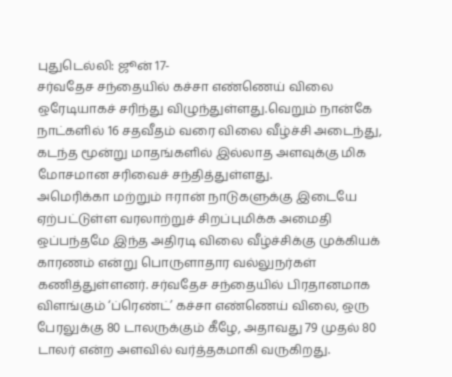புதுடெல்லி: ஜூன் 17-
சர்வதேச சந்தையில் கச்சா எண்ணெய் விலை ஒரேடியாகச் சரிந்து விழுந்துள்ளது.வெறும் நான்கே நாட்களில் 16 சதவீதம் வரை விலை வீழ்ச்சி அடைந்து, கடந்த மூன்று மாதங்களில் இல்லாத அளவுக்கு மிக மோசமான சரிவைச் சந்தித்துள்ளது.
அமெரிக்கா மற்றும் ஈரான் நாடுகளுக்கு இடையே ஏற்பட்டுள்ள வரலாற்றுச் சிறப்புமிக்க அமைதி ஒப்பந்தமே இந்த அதிரடி விலை வீழ்ச்சிக்கு முக்கியக் காரணம் என்று பொருளாதார வல்லுநர்கள் கணித்துள்ளனர். சர்வதேச சந்தையில் பிரதானமாக விளங்கும் ‘ப்ரெண்ட்’ கச்சா எண்ணெய் விலை, ஒரு பேரலுக்கு 80 டாலருக்கும் கீழே, அதாவது 79 முதல் 80 டாலர் என்ற அளவில் வர்த்தகமாகி வருகிறது.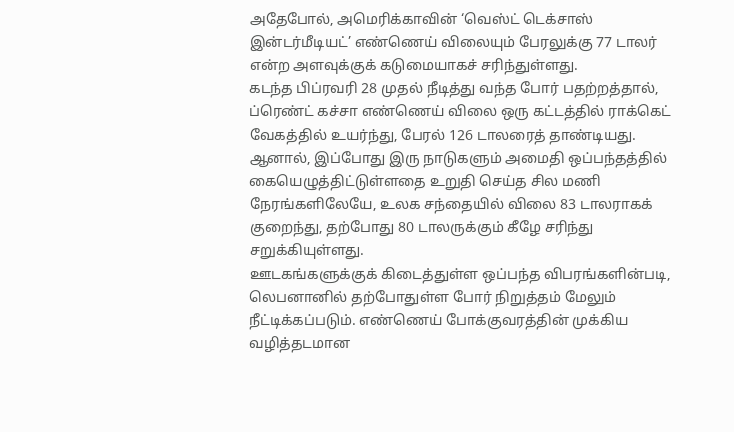அதேபோல், அமெரிக்காவின் ‘வெஸ்ட் டெக்சாஸ் இன்டர்மீடியட்’ எண்ணெய் விலையும் பேரலுக்கு 77 டாலர் என்ற அளவுக்குக் கடுமையாகச் சரிந்துள்ளது.
கடந்த பிப்ரவரி 28 முதல் நீடித்து வந்த போர் பதற்றத்தால், ப்ரெண்ட் கச்சா எண்ணெய் விலை ஒரு கட்டத்தில் ராக்கெட் வேகத்தில் உயர்ந்து, பேரல் 126 டாலரைத் தாண்டியது. ஆனால், இப்போது இரு நாடுகளும் அமைதி ஒப்பந்தத்தில் கையெழுத்திட்டுள்ளதை உறுதி செய்த சில மணி நேரங்களிலேயே, உலக சந்தையில் விலை 83 டாலராகக் குறைந்து, தற்போது 80 டாலருக்கும் கீழே சரிந்து சறுக்கியுள்ளது.
ஊடகங்களுக்குக் கிடைத்துள்ள ஒப்பந்த விபரங்களின்படி, லெபனானில் தற்போதுள்ள போர் நிறுத்தம் மேலும் நீட்டிக்கப்படும். எண்ணெய் போக்குவரத்தின் முக்கிய வழித்தடமான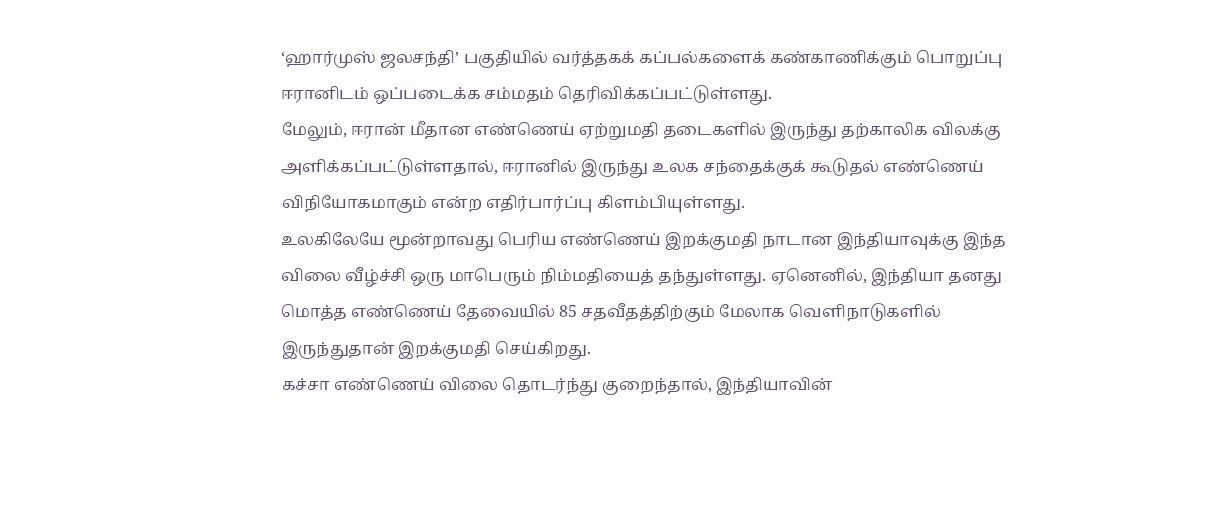‘ஹார்முஸ் ஜலசந்தி’ பகுதியில் வர்த்தகக் கப்பல்களைக் கண்காணிக்கும் பொறுப்பு ஈரானிடம் ஒப்படைக்க சம்மதம் தெரிவிக்கப்பட்டுள்ளது.
மேலும், ஈரான் மீதான எண்ணெய் ஏற்றுமதி தடைகளில் இருந்து தற்காலிக விலக்கு அளிக்கப்பட்டுள்ளதால், ஈரானில் இருந்து உலக சந்தைக்குக் கூடுதல் எண்ணெய் விநியோகமாகும் என்ற எதிர்பார்ப்பு கிளம்பியுள்ளது.
உலகிலேயே மூன்றாவது பெரிய எண்ணெய் இறக்குமதி நாடான இந்தியாவுக்கு இந்த விலை வீழ்ச்சி ஒரு மாபெரும் நிம்மதியைத் தந்துள்ளது. ஏனெனில், இந்தியா தனது மொத்த எண்ணெய் தேவையில் 85 சதவீதத்திற்கும் மேலாக வெளிநாடுகளில் இருந்துதான் இறக்குமதி செய்கிறது.
கச்சா எண்ணெய் விலை தொடர்ந்து குறைந்தால், இந்தியாவின்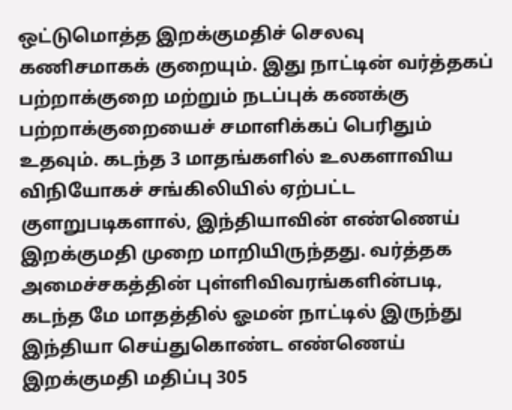ஒட்டுமொத்த இறக்குமதிச் செலவு கணிசமாகக் குறையும். இது நாட்டின் வர்த்தகப் பற்றாக்குறை மற்றும் நடப்புக் கணக்கு பற்றாக்குறையைச் சமாளிக்கப் பெரிதும் உதவும். கடந்த 3 மாதங்களில் உலகளாவிய விநியோகச் சங்கிலியில் ஏற்பட்ட குளறுபடிகளால், இந்தியாவின் எண்ணெய் இறக்குமதி முறை மாறியிருந்தது. வர்த்தக அமைச்சகத்தின் புள்ளிவிவரங்களின்படி, கடந்த மே மாதத்தில் ஓமன் நாட்டில் இருந்து இந்தியா செய்துகொண்ட எண்ணெய் இறக்குமதி மதிப்பு 305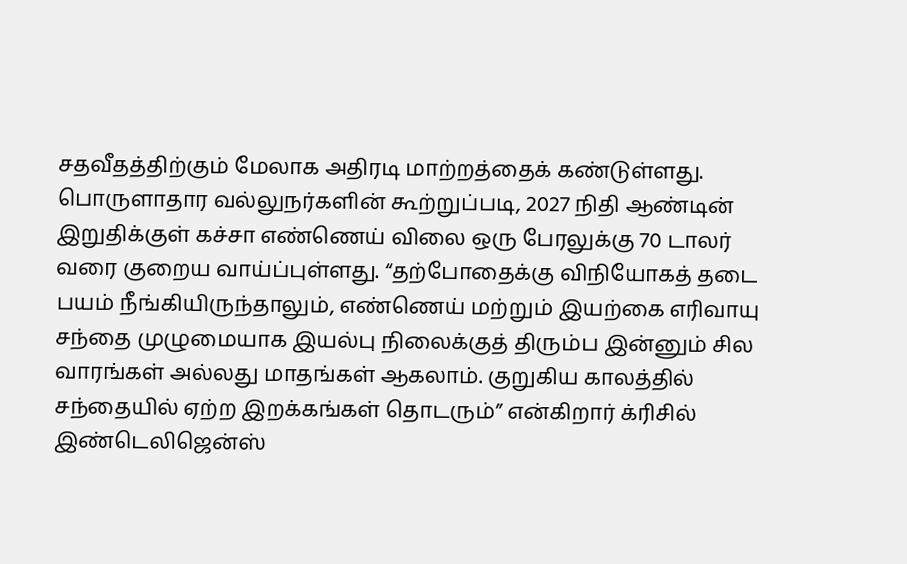சதவீதத்திற்கும் மேலாக அதிரடி மாற்றத்தைக் கண்டுள்ளது.
பொருளாதார வல்லுநர்களின் கூற்றுப்படி, 2027 நிதி ஆண்டின் இறுதிக்குள் கச்சா எண்ணெய் விலை ஒரு பேரலுக்கு 70 டாலர் வரை குறைய வாய்ப்புள்ளது. “தற்போதைக்கு விநியோகத் தடை பயம் நீங்கியிருந்தாலும், எண்ணெய் மற்றும் இயற்கை எரிவாயு சந்தை முழுமையாக இயல்பு நிலைக்குத் திரும்ப இன்னும் சில வாரங்கள் அல்லது மாதங்கள் ஆகலாம். குறுகிய காலத்தில் சந்தையில் ஏற்ற இறக்கங்கள் தொடரும்” என்கிறார் க்ரிசில் இண்டெலிஜென்ஸ்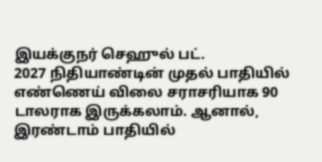இயக்குநர் செஹுல் பட்.
2027 நிதியாண்டின் முதல் பாதியில் எண்ணெய் விலை சராசரியாக 90 டாலராக இருக்கலாம். ஆனால், இரண்டாம் பாதியில்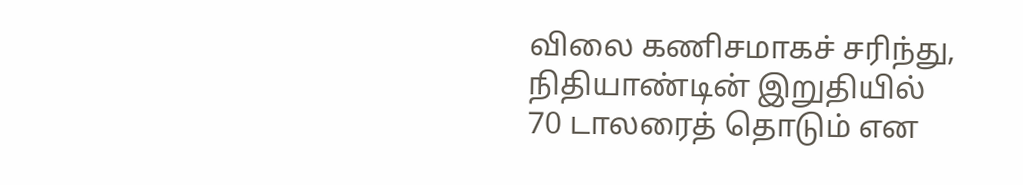விலை கணிசமாகச் சரிந்து, நிதியாண்டின் இறுதியில் 70 டாலரைத் தொடும் என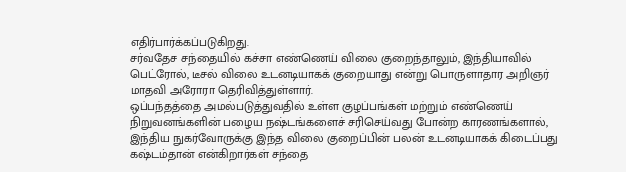எதிர்பார்க்கப்படுகிறது.
சர்வதேச சந்தையில் கச்சா எண்ணெய் விலை குறைந்தாலும், இந்தியாவில் பெட்ரோல், டீசல் விலை உடனடியாகக் குறையாது என்று பொருளாதார அறிஞர் மாதவி அரோரா தெரிவித்துள்ளார்.
ஒப்பந்தத்தை அமல்படுத்துவதில் உள்ள குழப்பங்கள் மற்றும் எண்ணெய் நிறுவனங்களின் பழைய நஷ்டங்களைச் சரிசெய்வது போன்ற காரணங்களால், இந்திய நுகர்வோருக்கு இந்த விலை குறைப்பின் பலன் உடனடியாகக் கிடைப்பது கஷ்டம்தான் என்கிறார்கள் சந்தை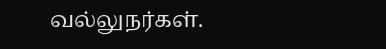வல்லுநர்கள்.